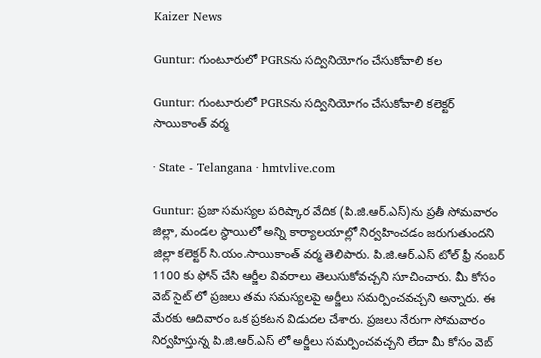Kaizer News

Guntur: గుంటూరులో PGRSను సద్వినియోగం చేసుకోవాలి కల

Guntur: గుంటూరులో PGRSను సద్వినియోగం చేసుకోవాలి కలెక్టర్ సాయికాంత్ వర్మ

· State - Telangana · hmtvlive.com

Guntur: ప్రజా సమస్యల పరిష్కార వేదిక (పి.జి.ఆర్.ఎస్)ను ప్రతీ సోమవారం జిల్లా, మండల స్థాయిలో అన్ని కార్యాలయాల్లో నిర్వహించడం జరుగుతుందని జిల్లా కలెక్టర్ సి.యం.సాయికాంత్ వర్మ తెలిపారు. పి.జి.ఆర్.ఎస్ టోల్ ఫ్రీ నంబర్ 1100 కు ఫోన్ చేసి ఆర్జీల వివరాలు తెలుసుకోవచ్చని సూచించారు. మీ కోసం వెబ్ సైట్ లో ప్రజలు తమ సమస్యలపై అర్జీలు సమర్పించవచ్చని అన్నారు. ఈ మేరకు ఆదివారం ఒక ప్రకటన విడుదల చేశారు. ప్రజలు నేరుగా సోమవారం నిర్వహిస్తున్న పి.జి.ఆర్.ఎస్ లో అర్జీలు సమర్పించవచ్చని లేదా మీ కోసం వెబ్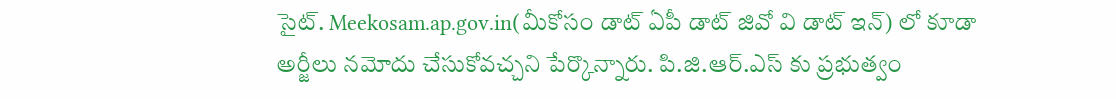సైట్. Meekosam.ap.gov.in(మీకోసం డాట్ ఏపీ డాట్ జివో వి డాట్ ఇన్) లో కూడా అర్జీలు నమోదు చేసుకోవచ్చని పేర్కొన్నారు. పి.జి.ఆర్.ఎస్ కు ప్రభుత్వం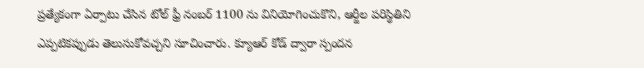ప్రత్యేకంగా ఏర్పాటు చేసిన టోల్ ఫ్రీ నంబర్ 1100 ను వినియోగించుకొని, ఆర్జీల పరిస్థితిని ఎప్పటికప్పుడు తెలుసుకోవచ్చని సూచించారు. క్యూఆర్ కోడ్ ద్వారా స్పందన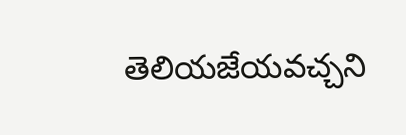తెలియజేయవచ్చని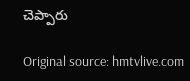చెప్పారు

Original source: hmtvlive.com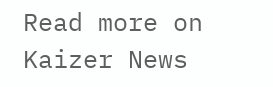Read more on Kaizer News